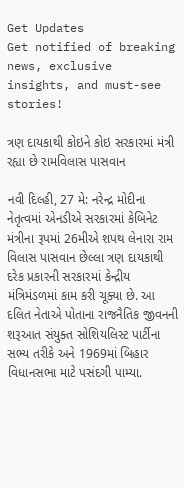Get Updates
Get notified of breaking news, exclusive insights, and must-see stories!

ત્રણ દાયકાથી કોઇને કોઇ સરકારમાં મંત્રી રહ્યા છે રામવિલાસ પાસવાન

નવી દિલ્હી, 27 મે: નરેન્દ્ર મોદીના નેતૃત્વમાં એનડીએ સરકારમાં કેબિનેટ મંત્રીના રૂપમાં 26મીએ શપથ લેનારા રામ વિલાસ પાસવાન છેલ્લા ત્રણ દાયકાથી દરેક પ્રકારની સરકારમાં કેન્દ્રીય મંત્રિમંડળમાં કામ કરી ચૂક્યા છે. આ દલિત નેતાએ પોતાના રાજનૈતિક જીવનની શરૂઆત સંયુક્ત સોશિયલિસ્ટ પાર્ટીના સભ્ય તરીકે અને 1969માં બિહાર વિધાનસભા માટે પસંદગી પામ્યા.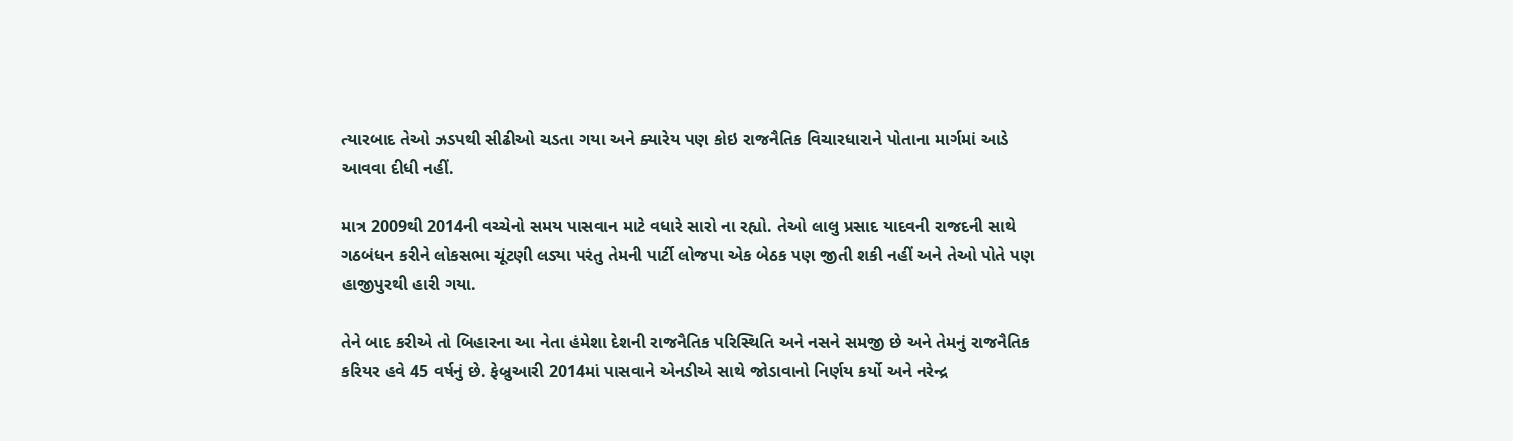ત્યારબાદ તેઓ ઝડપથી સીઢીઓ ચડતા ગયા અને ક્યારેય પણ કોઇ રાજનૈતિક વિચારધારાને પોતાના માર્ગમાં આડે આવવા દીધી નહીં.

માત્ર 2009થી 2014ની વચ્ચેનો સમય પાસવાન માટે વધારે સારો ના રહ્યો. તેઓ લાલુ પ્રસાદ યાદવની રાજદની સાથે ગઠબંધન કરીને લોકસભા ચૂંટણી લડ્યા પરંતુ તેમની પાર્ટી લોજપા એક બેઠક પણ જીતી શકી નહીં અને તેઓ પોતે પણ હાજીપુરથી હારી ગયા.

તેને બાદ કરીએ તો બિહારના આ નેતા હંમેશા દેશની રાજનૈતિક પરિસ્થિતિ અને નસને સમજી છે અને તેમનું રાજનૈતિક કરિયર હવે 45 વર્ષનું છે. ફેબ્રુઆરી 2014માં પાસવાને એનડીએ સાથે જોડાવાનો નિર્ણય કર્યો અને નરેન્દ્ર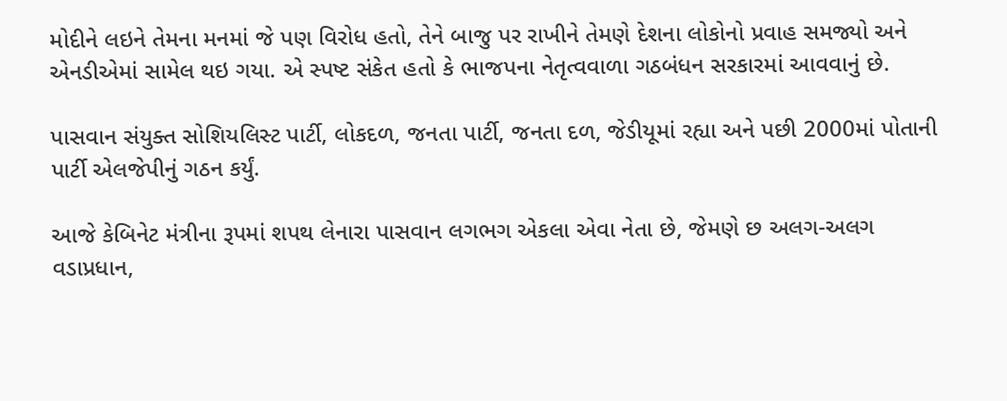મોદીને લઇને તેમના મનમાં જે પણ વિરોધ હતો, તેને બાજુ પર રાખીને તેમણે દેશના લોકોનો પ્રવાહ સમજ્યો અને એનડીએમાં સામેલ થઇ ગયા. એ સ્પષ્ટ સંકેત હતો કે ભાજપના નેતૃત્વવાળા ગઠબંધન સરકારમાં આવવાનું છે.

પાસવાન સંયુક્ત સોશિયલિસ્ટ પાર્ટી, લોકદળ, જનતા પાર્ટી, જનતા દળ, જેડીયૂમાં રહ્યા અને પછી 2000માં પોતાની પાર્ટી એલજેપીનું ગઠન કર્યું.

આજે કેબિનેટ મંત્રીના રૂપમાં શપથ લેનારા પાસવાન લગભગ એકલા એવા નેતા છે, જેમણે છ અલગ-અલગ વડાપ્રધાન,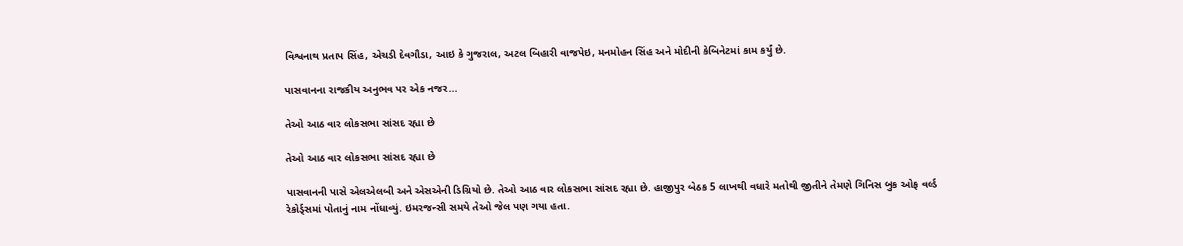વિશ્વનાથ પ્રતાપ સિંહ, એચડી દેવગૌડા, આઇ કે ગુજરાલ, અટલ બિહારી વાજપેઇ, મનમોહન સિંહ અને મોદીની કેબિનેટમાં કામ કર્યું છે.

પાસવાનના રાજકીય અનુભવ પર એક નજર...

તેઓ આઠ વાર લોકસભા સાંસદ રહ્યા છે

તેઓ આઠ વાર લોકસભા સાંસદ રહ્યા છે

પાસવાનની પાસે એલએલબી અને એસએની ડિગ્રિયો છે. તેઓ આઠ વાર લોકસભા સાંસદ રહ્યા છે. હાજીપુર બેઠક 5 લાખથી વધારે મતોથી જીતીને તેમણે ગિનિસ બુક ઓફ વર્લ્ડ રેકોર્ડ્સમાં પોતાનું નામ નોંધાવ્યું. ઇમરજન્સી સમયે તેઓ જેલ પણ ગયા હતા.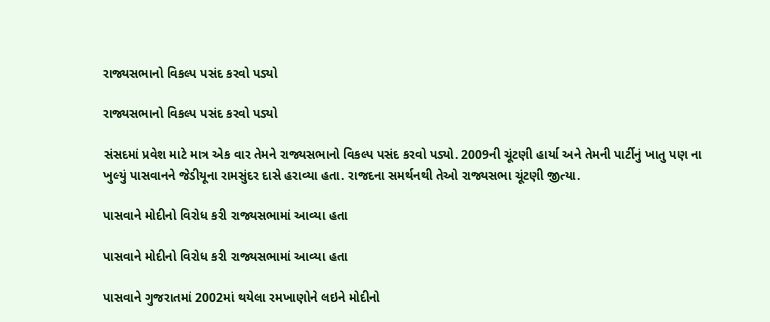રાજ્યસભાનો વિકલ્પ પસંદ કરવો પડ્યો

રાજ્યસભાનો વિકલ્પ પસંદ કરવો પડ્યો

સંસદમાં પ્રવેશ માટે માત્ર એક વાર તેમને રાજ્યસભાનો વિકલ્પ પસંદ કરવો પડ્યો. 2009ની ચૂંટણી હાર્યા અને તેમની પાર્ટીનું ખાતુ પણ ના ખુલ્યું પાસવાનને જેડીયૂના રામસુંદર દાસે હરાવ્યા હતા. રાજદના સમર્થનથી તેઓ રાજ્યસભા ચૂંટણી જીત્યા.

પાસવાને મોદીનો વિરોધ કરી રાજ્યસભામાં આવ્યા હતા

પાસવાને મોદીનો વિરોધ કરી રાજ્યસભામાં આવ્યા હતા

પાસવાને ગુજરાતમાં 2002માં થયેલા રમખાણોને લઇને મોદીનો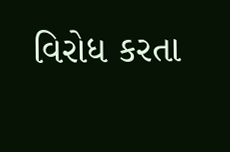વિરોધ કરતા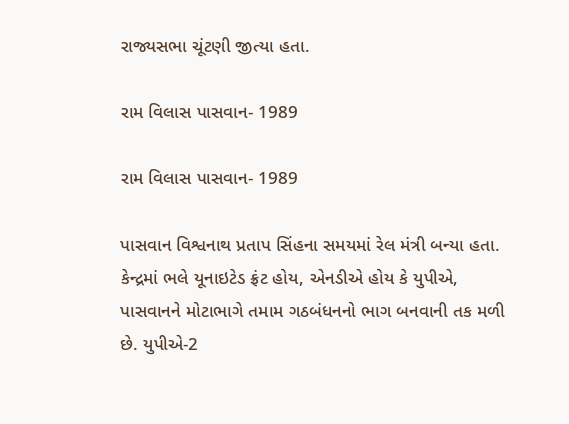રાજ્યસભા ચૂંટણી જીત્યા હતા.

રામ વિલાસ પાસવાન- 1989

રામ વિલાસ પાસવાન- 1989

પાસવાન વિશ્વનાથ પ્રતાપ સિંહના સમયમાં રેલ મંત્રી બન્યા હતા. કેન્દ્રમાં ભલે યૂનાઇટેડ ફ્રંટ હોય, એનડીએ હોય કે યુપીએ, પાસવાનને મોટાભાગે તમામ ગઠબંધનનો ભાગ બનવાની તક મળી છે. યુપીએ-2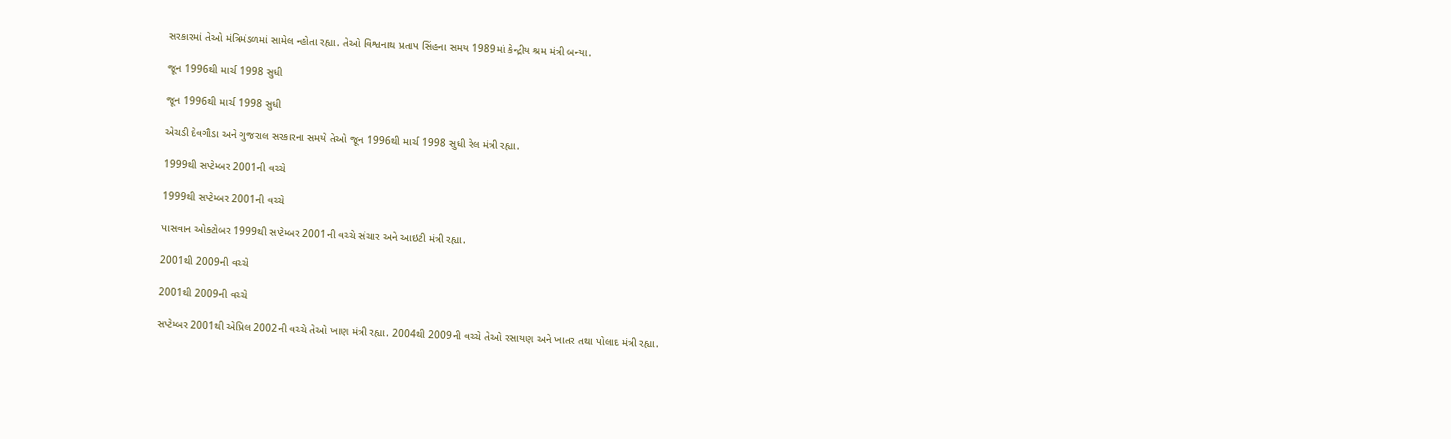સરકારમાં તેઓ મંત્રિમંડળમાં સામેલ ન્હોતા રહ્યા. તેઓ વિશ્વનાથ પ્રતાપ સિંહના સમય 1989માં કેન્દ્રીય શ્રમ મંત્રી બન્યા.

જૂન 1996થી માર્ચ 1998 સુધી

જૂન 1996થી માર્ચ 1998 સુધી

એચડી દેવગૌડા અને ગુજરાલ સરકારના સમયે તેઓ જૂન 1996થી માર્ચ 1998 સુધી રેલ મંત્રી રહ્યા.

1999થી સપ્ટેમ્બર 2001ની વચ્ચે

1999થી સપ્ટેમ્બર 2001ની વચ્ચે

પાસવાન ઓક્ટોબર 1999થી સપ્ટેમ્બર 2001ની વચ્ચે સંચાર અને આઇટી મંત્રી રહ્યા.

2001થી 2009ની વચ્ચે

2001થી 2009ની વચ્ચે

સપ્ટેમ્બર 2001થી એપ્રિલ 2002ની વચ્ચે તેઓ ખાણ મંત્રી રહ્યા. 2004થી 2009ની વચ્ચે તેઓ રસાયણ અને ખાતર તથા પોલાદ મંત્રી રહ્યા.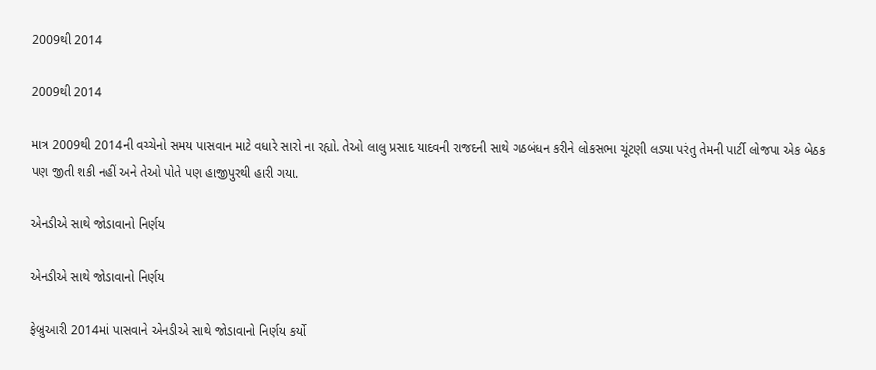2009થી 2014

2009થી 2014

માત્ર 2009થી 2014ની વચ્ચેનો સમય પાસવાન માટે વધારે સારો ના રહ્યો. તેઓ લાલુ પ્રસાદ યાદવની રાજદની સાથે ગઠબંધન કરીને લોકસભા ચૂંટણી લડ્યા પરંતુ તેમની પાર્ટી લોજપા એક બેઠક પણ જીતી શકી નહીં અને તેઓ પોતે પણ હાજીપુરથી હારી ગયા.

એનડીએ સાથે જોડાવાનો નિર્ણય

એનડીએ સાથે જોડાવાનો નિર્ણય

ફેબ્રુઆરી 2014માં પાસવાને એનડીએ સાથે જોડાવાનો નિર્ણય કર્યો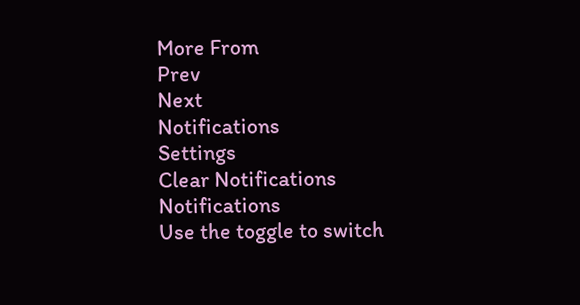More From
Prev
Next
Notifications
Settings
Clear Notifications
Notifications
Use the toggle to switch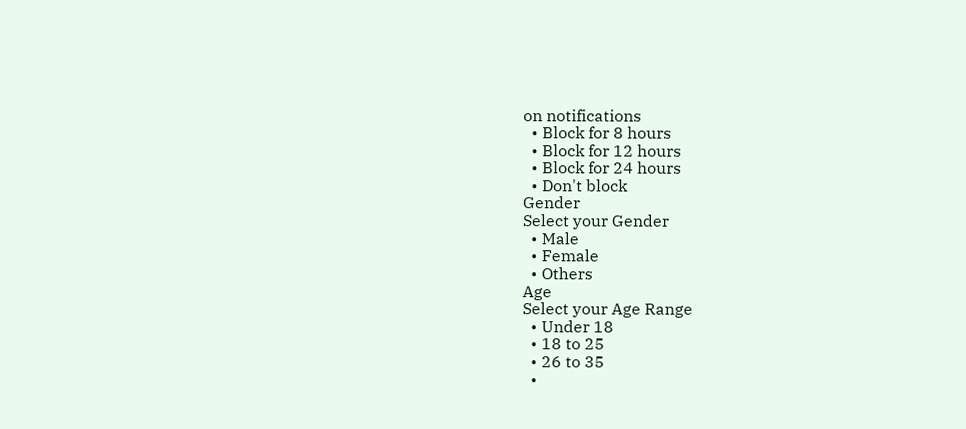on notifications
  • Block for 8 hours
  • Block for 12 hours
  • Block for 24 hours
  • Don't block
Gender
Select your Gender
  • Male
  • Female
  • Others
Age
Select your Age Range
  • Under 18
  • 18 to 25
  • 26 to 35
  •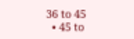36 to 45
  • 45 to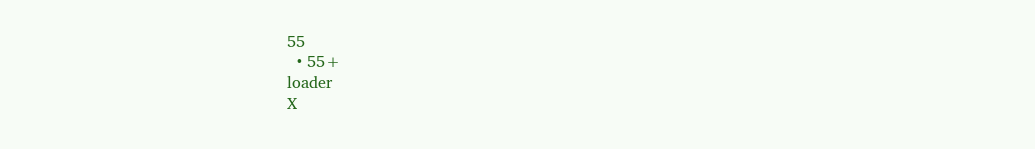55
  • 55+
loader
X